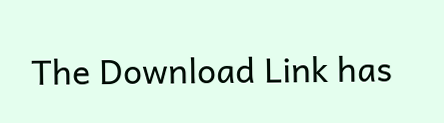The Download Link has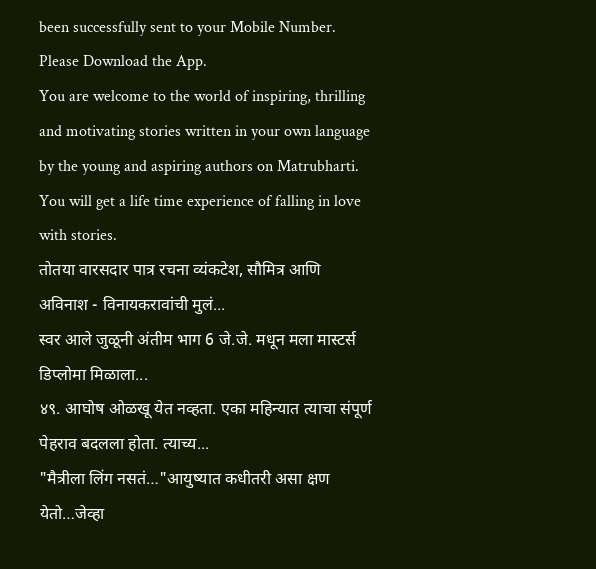been successfully sent to your Mobile Number. Please Download the App.
You are welcome to the world of inspiring, thrilling and motivating stories written in your own language by the young and aspiring authors on Matrubharti. You will get a life time experience of falling in love with stories.
तोतया वारसदार पात्र रचना व्यंकटेश, सौमित्र आणि अविनाश - विनायकरावांची मुलं...
स्वर आले जुळूनी अंतीम भाग 6 जे.जे. मधून मला मास्टर्स डिप्लोमा मिळाला...
४९. आघोष ओळखू येत नव्हता. एका महिन्यात त्याचा संपूर्ण पेहराव बदलला होता. त्याच्य...
"मैत्रीला लिंग नसतं…"आयुष्यात कधीतरी असा क्षण येतो…जेव्हा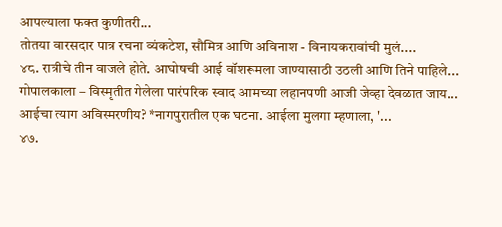आपल्याला फक्त कुणीतरी...
तोतया वारसदार पात्र रचना व्यंकटेश, सौमित्र आणि अविनाश - विनायकरावांची मुलं....
४८. रात्रीचे तीन वाजले होते. आघोषची आई वॉशरूमला जाण्यासाठी उठली आणि तिने पाहिले...
गोपालकाला – विस्मृतीत गेलेला पारंपरिक स्वाद आमच्या लहानपणी आजी जेव्हा देवळात जाय...
आईचा त्याग अविस्मरणीय? *नागपुरातील एक घटना. आईला मुलगा म्हणाला, '...
४७.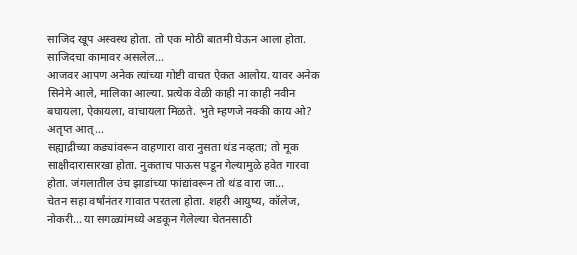साजिद खूप अस्वस्थ होता. तो एक मोठी बातमी घेऊन आला होता. साजिदचा कामावर असलेल...
आजवर आपण अनेक त्यांच्या गोष्टी वाचत ऐकत आलोय. यावर अनेक सिनेमे आले, मालिका आल्या. प्रत्येक वेळी काही ना काही नवीन बघायला, ऐकायला, वाचायला मिळते. भुते म्हणजे नक्की काय ओ? अतृप्त आत्...
सह्याद्रीच्या कड्यांवरून वाहणारा वारा नुसता थंड नव्हता; तो मूक साक्षीदारासारखा होता. नुकताच पाऊस पडून गेल्यामुळे हवेत गारवा होता. जंगलातील उंच झाडांच्या फांद्यांवरून तो थंड वारा जा...
चेतन सहा वर्षांनंतर गावात परतला होता. शहरी आयुष्य, कॉलेज, नोकरी... या सगळ्यांमध्ये अडकून गेलेल्या चेतनसाठी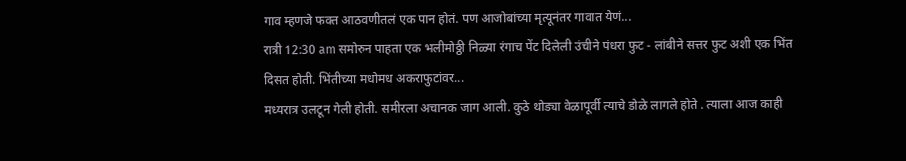गाव म्हणजे फक्त आठवणीतलं एक पान होतं. पण आजोबांच्या मृत्यूनंतर गावात येणं...
रात्री 12:30 am समोरुन पाहता एक भलीमोठ्ठी निळ्या रंगाच पेंट दिलेली उंचीने पंधरा फुट - लांबीने सत्तर फुट अशी एक भिंत दिसत होती. भिंतीच्या मधोमध अकराफुटांवर...
मध्यरात्र उलटून गेली होती. समीरला अचानक जाग आली. कुठे थोड्या वेळापूर्वी त्याचे डोळे लागले होते . त्याला आज काही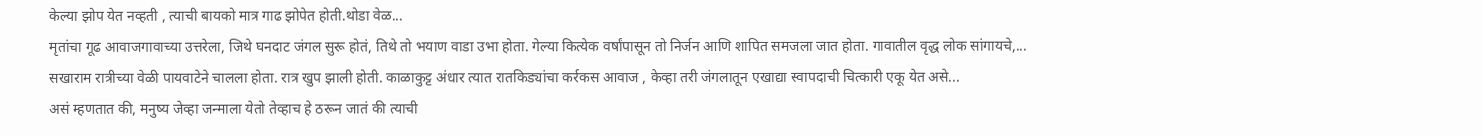केल्या झोप येत नव्हती , त्याची बायको मात्र गाढ झोपेत होती.थोडा वेळ...
मृतांचा गूढ आवाजगावाच्या उत्तरेला, जिथे घनदाट जंगल सुरू होतं, तिथे तो भयाण वाडा उभा होता. गेल्या कित्येक वर्षांपासून तो निर्जन आणि शापित समजला जात होता. गावातील वृद्ध लोक सांगायचे,...
सखाराम रात्रीच्या वेळी पायवाटेने चालला होता. रात्र खुप झाली होती. काळाकुट्ट अंधार त्यात रातकिड्यांचा कर्रकस आवाज , केव्हा तरी जंगलातून एखाद्या स्वापदाची चित्कारी एकू येत असे...
असं म्हणतात की, मनुष्य जेव्हा जन्माला येतो तेव्हाच हे ठरून जातं की त्याची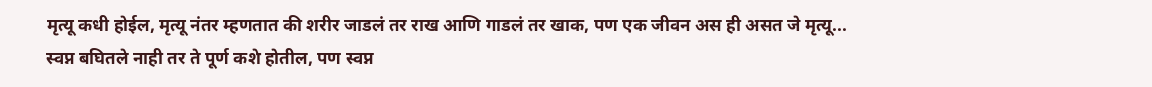मृत्यू कधी होईल, मृत्यू नंतर म्हणतात की शरीर जाडलं तर राख आणि गाडलं तर खाक, पण एक जीवन अस ही असत जे मृत्यू...
स्वप्न बघितले नाही तर ते पूर्ण कशे होतील, पण स्वप्न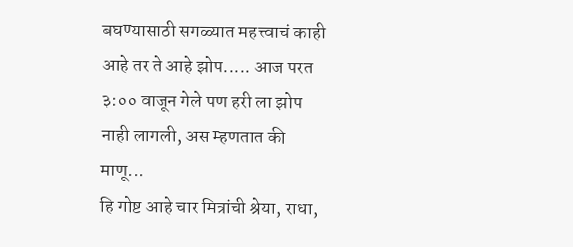बघण्यासाठी सगळ्यात महत्त्वाचं काही आहे तर ते आहे झोप..... आज परत ३:०० वाजून गेले पण हरी ला झोप नाही लागली, अस म्हणतात की माणू...
हि गोष्ट आहे चार मित्रांची श्रेया, राधा,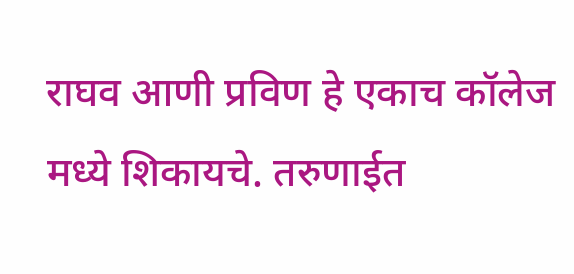राघव आणी प्रविण हे एकाच कॉलेज मध्ये शिकायचे. तरुणाईत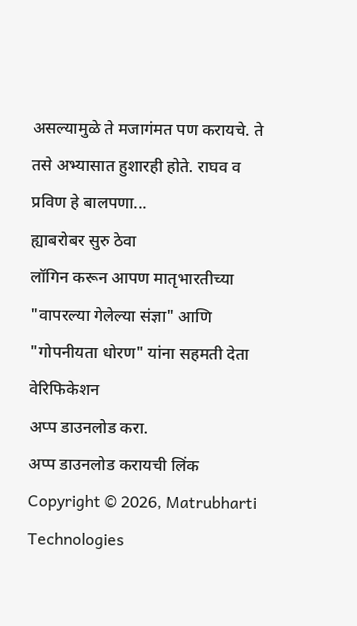असल्यामुळे ते मजागंमत पण करायचे. ते तसे अभ्यासात हुशारही होते. राघव व प्रविण हे बालपणा...
ह्याबरोबर सुरु ठेवा
लॉगिन करून आपण मातृभारतीच्या "वापरल्या गेलेल्या संज्ञा" आणि "गोपनीयता धोरण" यांना सहमती देता
वेरिफिकेशन
अप्प डाउनलोड करा.
अप्प डाउनलोड करायची लिंक
Copyright © 2026, Matrubharti Technologies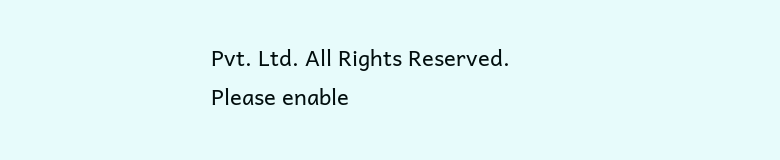Pvt. Ltd. All Rights Reserved.
Please enable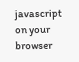javascript on your browser